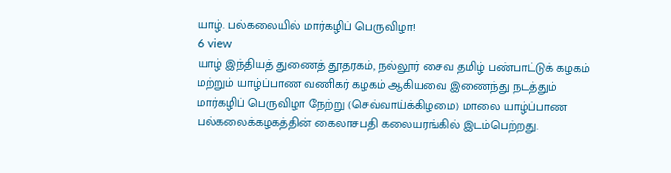யாழ். பல்கலையில் மார்கழிப் பெருவிழா!
6 view
யாழ் இந்தியத் துணைத் தூதரகம், நல்லூர் சைவ தமிழ் பண்பாட்டுக் கழகம் மற்றும் யாழ்ப்பாண வணிகர் கழகம் ஆகியவை இணைந்து நடத்தும் மார்கழிப் பெருவிழா நேற்று (செவ்வாய்க்கிழமை) மாலை யாழ்ப்பாண பல்கலைக்கழகத்தின் கைலாசபதி கலையரங்கில் இடம்பெற்றது.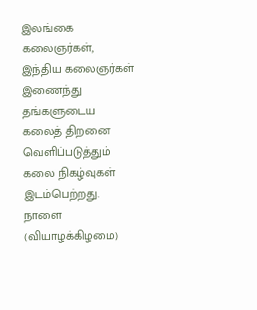இலங்கை கலைஞர்கள், இந்திய கலைஞர்கள் இணைந்து தங்களுடைய கலைத் திறனை வெளிப்படுத்தும் கலை நிகழ்வுகள் இடம்பெற்றது. நாளை (வியாழக்கிழமை)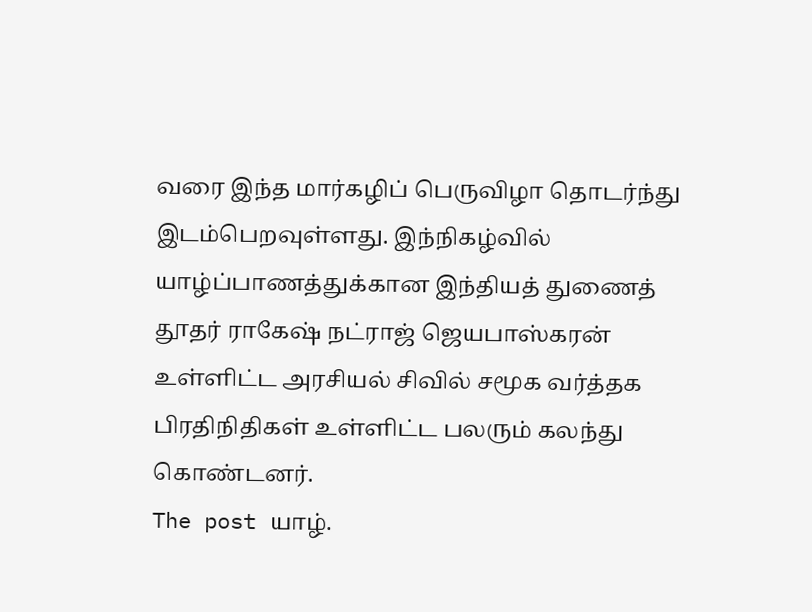வரை இந்த மார்கழிப் பெருவிழா தொடர்ந்து இடம்பெறவுள்ளது. இந்நிகழ்வில் யாழ்ப்பாணத்துக்கான இந்தியத் துணைத் தூதர் ராகேஷ் நட்ராஜ் ஜெயபாஸ்கரன் உள்ளிட்ட அரசியல் சிவில் சமூக வர்த்தக பிரதிநிதிகள் உள்ளிட்ட பலரும் கலந்து கொண்டனர்.
The post யாழ்.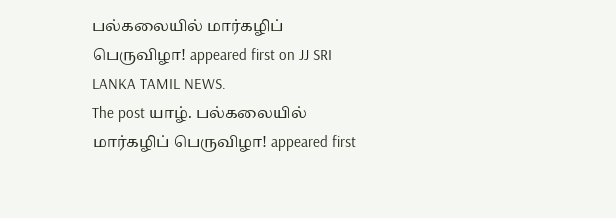பல்கலையில் மார்கழிப் பெருவிழா! appeared first on JJ SRI LANKA TAMIL NEWS.
The post யாழ். பல்கலையில் மார்கழிப் பெருவிழா! appeared first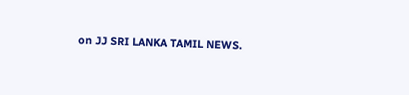on JJ SRI LANKA TAMIL NEWS.